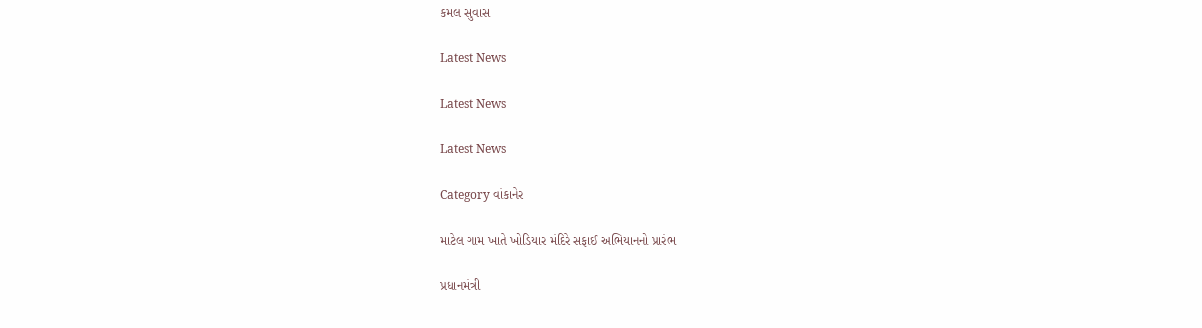કમલ સુવાસ

Latest News

Latest News

Latest News

Category વાંકાનેર

માટેલ ગામ ખાતે ખોડિયાર મંદિરે સફાઈ અભિયાનનો પ્રારંભ

પ્રધાનમંત્રી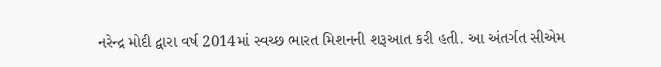નરેન્દ્ર મોદી દ્વારા વર્ષ 2014માં સ્વચ્છ ભારત મિશનની શરૂઆત કરી હતી. આ અંતર્ગત સીએમ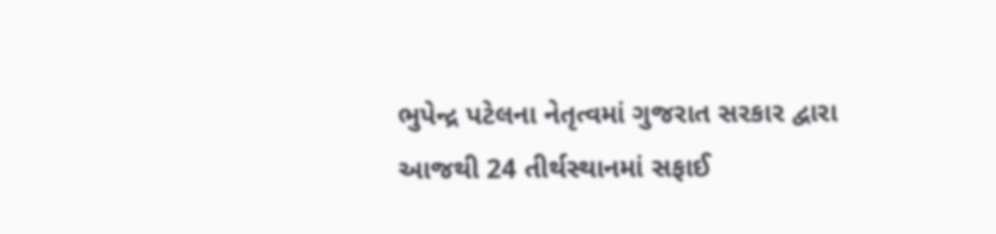ભુપેન્દ્ર પટેલના નેતૃત્વમાં ગુજરાત સરકાર દ્વારા આજથી 24 તીર્થસ્થાનમાં સફાઈ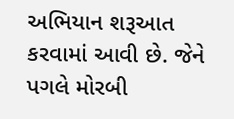અભિયાન શરૂઆત કરવામાં આવી છે. જેને પગલે મોરબી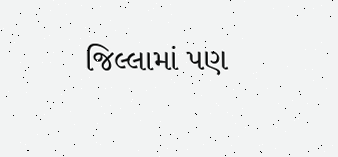જિલ્લામાં પણ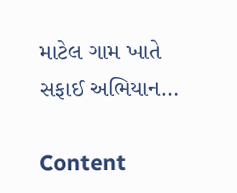માટેલ ગામ ખાતે સફાઈ અભિયાન…

Content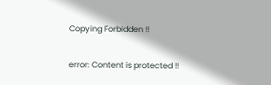Copying Forbidden !!

error: Content is protected !!